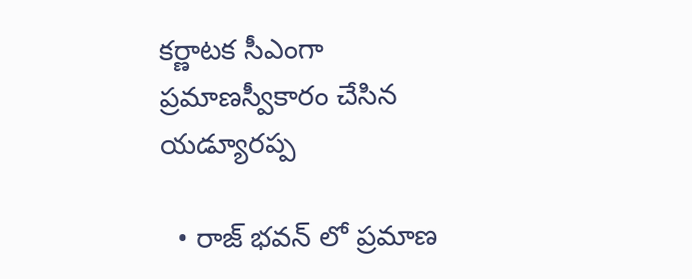కర్ణాటక సీఎంగా ప్రమాణస్వీకారం చేసిన యడ్యూరప్ప

  • రాజ్ భవన్ లో ప్రమాణ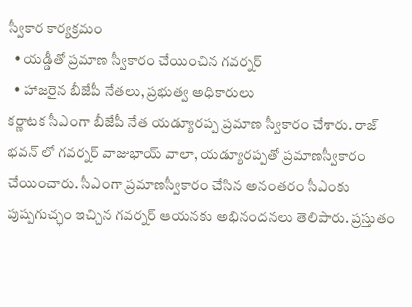స్వీకార కార్యక్రమం
  • యడ్డీతో ప్రమాణ స్వీకారం చేయించిన గవర్నర్
  • హాజరైన బీజేపీ నేతలు, ప్రభుత్వ అధికారులు
కర్ణాటక సీఎంగా బీజేపీ నేత యడ్యూరప్ప ప్రమాణ స్వీకారం చేశారు. రాజ్ భవన్ లో గవర్నర్ వాజుభాయ్ వాలా, యడ్యూరప్పతో ప్రమాణస్వీకారం చేయించారు. సీఎంగా ప్రమాణస్వీకారం చేసిన అనంతరం సీఎంకు పుష్పగుచ్ఛం ఇచ్చిన గవర్నర్ ఆయనకు అభినందనలు తెలిపారు. ప్రస్తుతం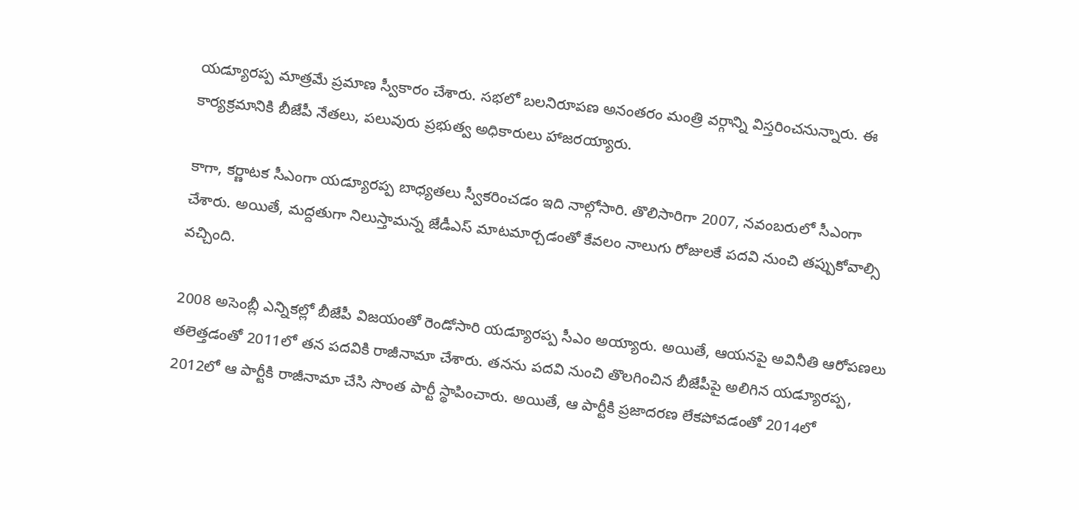యడ్యూరప్ప మాత్రమే ప్రమాణ స్వీకారం చేశారు. సభలో బలనిరూపణ అనంతరం మంత్రి వర్గాన్ని విస్తరించనున్నారు. ఈ కార్యక్రమానికి బీజేపీ నేతలు, పలువురు ప్రభుత్వ అధికారులు హాజరయ్యారు.

కాగా, కర్ణాటక సీఎంగా యడ్యూరప్ప బాధ్యతలు స్వీకరించడం ఇది నాల్గోసారి. తొలిసారిగా 2007, నవంబరులో సీఎంగా చేశారు. అయితే, మద్దతుగా నిలుస్తామన్న జేడీఎస్ మాటమార్చడంతో కేవలం నాలుగు రోజులకే పదవి నుంచి తప్పుకోవాల్సి వచ్చింది.

2008 అసెంబ్లీ ఎన్నికల్లో బీజేపీ విజయంతో రెండోసారి యడ్యూరప్ప సీఎం అయ్యారు. అయితే, ఆయనపై అవినీతి ఆరోపణలు తలెత్తడంతో 2011లో తన పదవికి రాజీనామా చేశారు. తనను పదవి నుంచి తొలగించిన బీజేపీపై అలిగిన యడ్యూరప్ప, 2012లో ఆ పార్టీకి రాజీనామా చేసి సొంత పార్టీ స్థాపించారు. అయితే, ఆ పార్టీకి ప్రజాదరణ లేకపోవడంతో 2014లో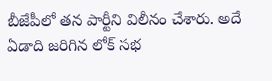బీజేపీలో తన పార్టీని విలీనం చేశారు. అదే ఏడాది జరిగిన లోక్ సభ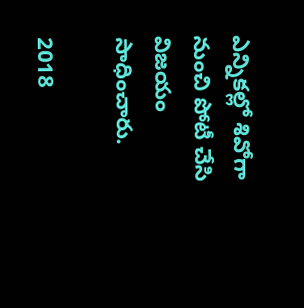ఎన్నికల్లో శివోగా నుంచి పోటీ చేసి విజయం సాధించారు.

2018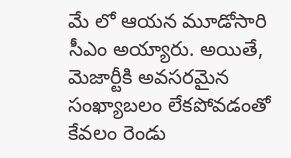మే లో ఆయన మూడోసారి సీఎం అయ్యారు. అయితే, మెజార్టీకి అవసరమైన సంఖ్యాబలం లేకపోవడంతో కేవలం రెండు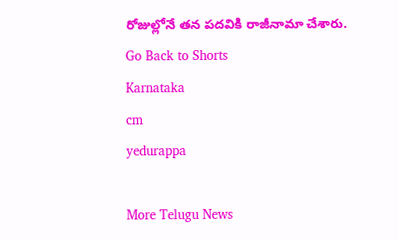రోజుల్లోనే తన పదవికి రాజీనామా చేశారు.
Go Back to Shorts
Karnataka
cm
yedurappa

More Telugu News